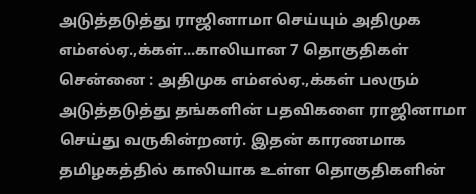அடுத்தடுத்து ராஜினாமா செய்யும் அதிமுக எம்எல்ஏ.,க்கள்...காலியான 7 தொகுதிகள்
சென்னை : அதிமுக எம்எல்ஏ.,க்கள் பலரும் அடுத்தடுத்து தங்களின் பதவிகளை ராஜினாமா செய்து வருகின்றனர். இதன் காரணமாக தமிழகத்தில் காலியாக உள்ள தொகுதிகளின்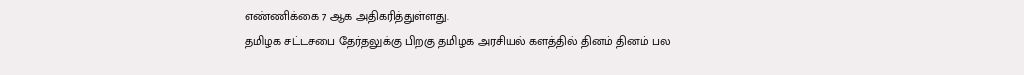எண்ணிக்கை 7 ஆக அதிகரித்துள்ளது.
தமிழக சட்டசபை தேர்தலுக்கு பிறகு தமிழக அரசியல் களத்தில் தினம் தினம் பல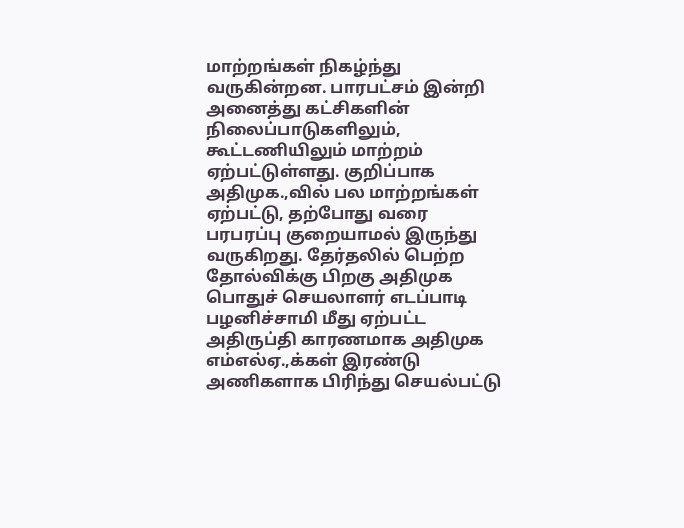மாற்றங்கள் நிகழ்ந்து வருகின்றன. பாரபட்சம் இன்றி அனைத்து கட்சிகளின் நிலைப்பாடுகளிலும், கூட்டணியிலும் மாற்றம் ஏற்பட்டுள்ளது. குறிப்பாக அதிமுக.,வில் பல மாற்றங்கள் ஏற்பட்டு, தற்போது வரை பரபரப்பு குறையாமல் இருந்து வருகிறது. தேர்தலில் பெற்ற தோல்விக்கு பிறகு அதிமுக பொதுச் செயலாளர் எடப்பாடி பழனிச்சாமி மீது ஏற்பட்ட அதிருப்தி காரணமாக அதிமுக எம்எல்ஏ.,க்கள் இரண்டு அணிகளாக பிரிந்து செயல்பட்டு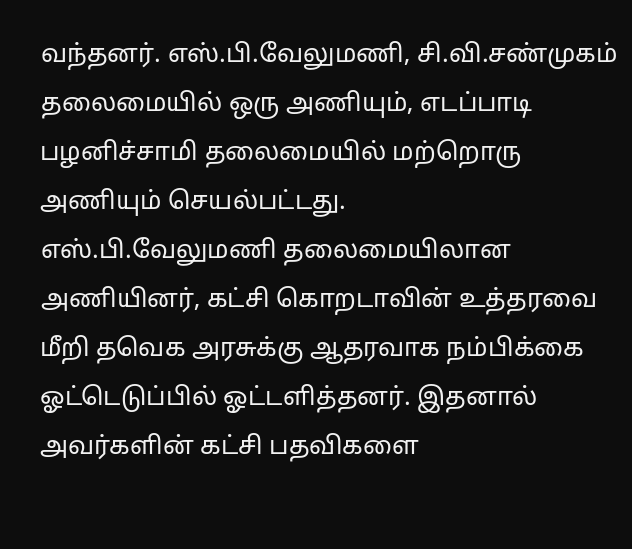வந்தனர். எஸ்.பி.வேலுமணி, சி.வி.சண்முகம் தலைமையில் ஒரு அணியும், எடப்பாடி பழனிச்சாமி தலைமையில் மற்றொரு அணியும் செயல்பட்டது.
எஸ்.பி.வேலுமணி தலைமையிலான அணியினர், கட்சி கொறடாவின் உத்தரவை மீறி தவெக அரசுக்கு ஆதரவாக நம்பிக்கை ஓட்டெடுப்பில் ஓட்டளித்தனர். இதனால் அவர்களின் கட்சி பதவிகளை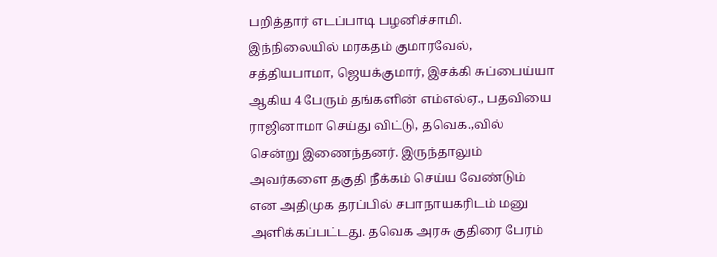பறித்தார் எடப்பாடி பழனிச்சாமி. இந்நிலையில் மரகதம் குமாரவேல், சத்தியபாமா, ஜெயக்குமார், இசக்கி சுப்பைய்யா ஆகிய 4 பேரும் தங்களின் எம்எல்ஏ., பதவியை ராஜினாமா செய்து விட்டு, தவெக.,வில் சென்று இணைந்தனர். இருந்தாலும் அவர்களை தகுதி நீக்கம் செய்ய வேண்டும் என அதிமுக தரப்பில் சபாநாயகரிடம் மனு அளிக்கப்பட்டது. தவெக அரசு குதிரை பேரம்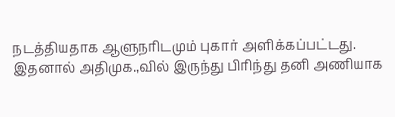நடத்தியதாக ஆளுநரிடமும் புகார் அளிக்கப்பட்டது.
இதனால் அதிமுக.,வில் இருந்து பிரிந்து தனி அணியாக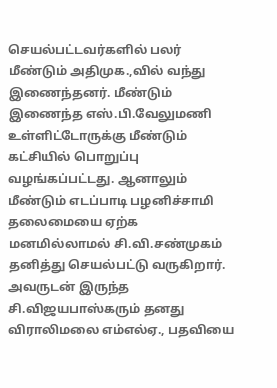செயல்பட்டவர்களில் பலர் மீண்டும் அதிமுக.,வில் வந்து இணைந்தனர். மீண்டும் இணைந்த எஸ்.பி.வேலுமணி உள்ளிட்டோருக்கு மீண்டும் கட்சியில் பொறுப்பு வழங்கப்பட்டது. ஆனாலும் மீண்டும் எடப்பாடி பழனிச்சாமி தலைமையை ஏற்க மனமில்லாமல் சி.வி.சண்முகம் தனித்து செயல்பட்டு வருகிறார். அவருடன் இருந்த சி.விஜயபாஸ்கரும் தனது விராலிமலை எம்எல்ஏ., பதவியை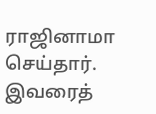ராஜினாமா செய்தார். இவரைத்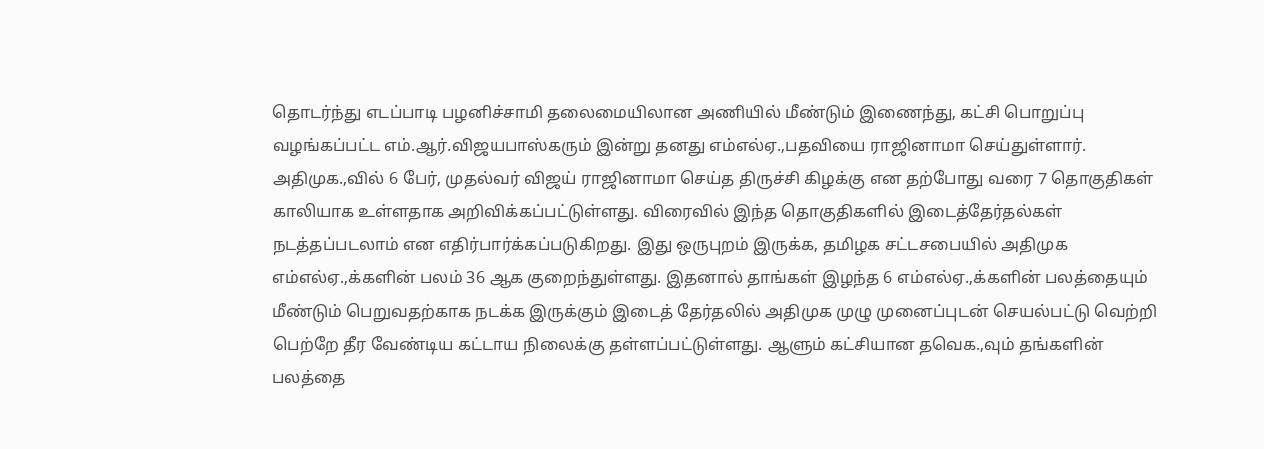தொடர்ந்து எடப்பாடி பழனிச்சாமி தலைமையிலான அணியில் மீண்டும் இணைந்து, கட்சி பொறுப்பு வழங்கப்பட்ட எம்.ஆர்.விஜயபாஸ்கரும் இன்று தனது எம்எல்ஏ.,பதவியை ராஜினாமா செய்துள்ளார்.
அதிமுக.,வில் 6 பேர், முதல்வர் விஜய் ராஜினாமா செய்த திருச்சி கிழக்கு என தற்போது வரை 7 தொகுதிகள் காலியாக உள்ளதாக அறிவிக்கப்பட்டுள்ளது. விரைவில் இந்த தொகுதிகளில் இடைத்தேர்தல்கள் நடத்தப்படலாம் என எதிர்பார்க்கப்படுகிறது. இது ஒருபுறம் இருக்க, தமிழக சட்டசபையில் அதிமுக எம்எல்ஏ.,க்களின் பலம் 36 ஆக குறைந்துள்ளது. இதனால் தாங்கள் இழந்த 6 எம்எல்ஏ.,க்களின் பலத்தையும் மீண்டும் பெறுவதற்காக நடக்க இருக்கும் இடைத் தேர்தலில் அதிமுக முழு முனைப்புடன் செயல்பட்டு வெற்றி பெற்றே தீர வேண்டிய கட்டாய நிலைக்கு தள்ளப்பட்டுள்ளது. ஆளும் கட்சியான தவெக.,வும் தங்களின் பலத்தை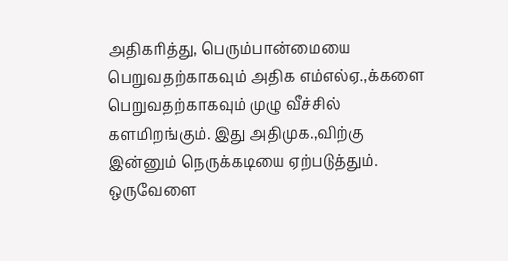அதிகரித்து, பெரும்பான்மையை பெறுவதற்காகவும் அதிக எம்எல்ஏ.,க்களை பெறுவதற்காகவும் முழு வீச்சில் களமிறங்கும். இது அதிமுக.,விற்கு இன்னும் நெருக்கடியை ஏற்படுத்தும்.
ஒருவேளை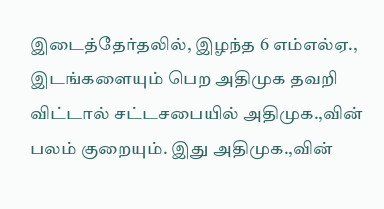இடைத்தேர்தலில், இழந்த 6 எம்எல்ஏ., இடங்களையும் பெற அதிமுக தவறி விட்டால் சட்டசபையில் அதிமுக.,வின் பலம் குறையும். இது அதிமுக.,வின்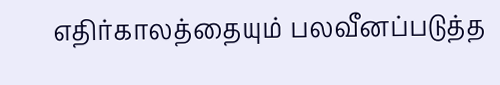எதிர்காலத்தையும் பலவீனப்படுத்த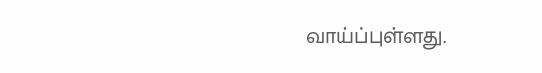வாய்ப்புள்ளது.